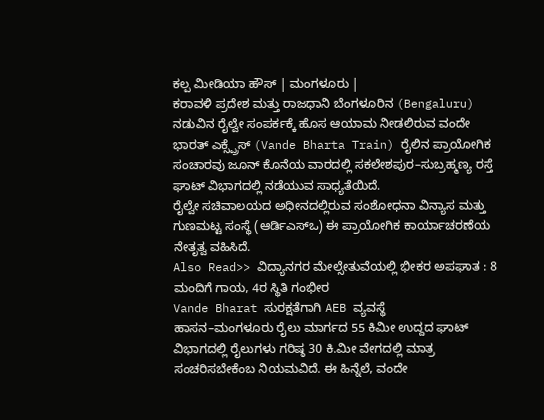ಕಲ್ಪ ಮೀಡಿಯಾ ಹೌಸ್ | ಮಂಗಳೂರು |
ಕರಾವಳಿ ಪ್ರದೇಶ ಮತ್ತು ರಾಜಧಾನಿ ಬೆಂಗಳೂರಿನ (Bengaluru) ನಡುವಿನ ರೈಲ್ವೇ ಸಂಪರ್ಕಕ್ಕೆ ಹೊಸ ಆಯಾಮ ನೀಡಲಿರುವ ವಂದೇ ಭಾರತ್ ಎಕ್ಸ್ಪ್ರೆಸ್ (Vande Bharta Train) ರೈಲಿನ ಪ್ರಾಯೋಗಿಕ ಸಂಚಾರವು ಜೂನ್ ಕೊನೆಯ ವಾರದಲ್ಲಿ ಸಕಲೇಶಪುರ–ಸುಬ್ರಹ್ಮಣ್ಯ ರಸ್ತೆ ಘಾಟ್ ವಿಭಾಗದಲ್ಲಿ ನಡೆಯುವ ಸಾಧ್ಯತೆಯಿದೆ.
ರೈಲ್ವೇ ಸಚಿವಾಲಯದ ಅಧೀನದಲ್ಲಿರುವ ಸಂಶೋಧನಾ ವಿನ್ಯಾಸ ಮತ್ತು ಗುಣಮಟ್ಟ ಸಂಸ್ಥೆ (ಆರ್ಡಿಎಸ್ಒ) ಈ ಪ್ರಾಯೋಗಿಕ ಕಾರ್ಯಾಚರಣೆಯ ನೇತೃತ್ವ ವಹಿಸಿದೆ.
Also Read>> ವಿದ್ಯಾನಗರ ಮೇಲ್ಸೇತುವೆಯಲ್ಲಿ ಭೀಕರ ಅಪಘಾತ : 8 ಮಂದಿಗೆ ಗಾಯ, 4ರ ಸ್ಥಿತಿ ಗಂಭೀರ
Vande Bharat ಸುರಕ್ಷತೆಗಾಗಿ AEB ವ್ಯವಸ್ಥೆ
ಹಾಸನ–ಮಂಗಳೂರು ರೈಲು ಮಾರ್ಗದ 55 ಕಿಮೀ ಉದ್ದದ ಘಾಟ್ ವಿಭಾಗದಲ್ಲಿ ರೈಲುಗಳು ಗರಿಷ್ಠ 30 ಕಿ.ಮೀ ವೇಗದಲ್ಲಿ ಮಾತ್ರ ಸಂಚರಿಸಬೇಕೆಂಬ ನಿಯಮವಿದೆ. ಈ ಹಿನ್ನೆಲೆ, ವಂದೇ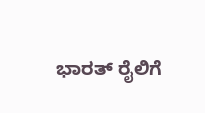ಭಾರತ್ ರೈಲಿಗೆ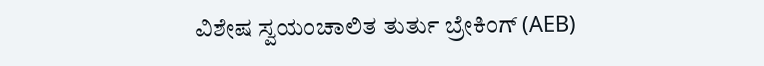ವಿಶೇಷ ಸ್ವಯಂಚಾಲಿತ ತುರ್ತು ಬ್ರೇಕಿಂಗ್ (AEB)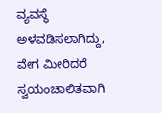ವ್ಯವಸ್ಥೆ ಅಳವಡಿಸಲಾಗಿದ್ದು, ವೇಗ ಮೀರಿದರೆ ಸ್ವಯಂಚಾಲಿತವಾಗಿ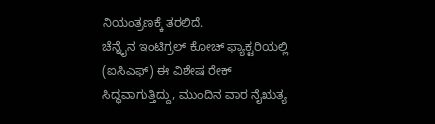ನಿಯಂತ್ರಣಕ್ಕೆ ತರಲಿದೆ.
ಚೆನ್ನೈನ ಇಂಟಿಗ್ರಲ್ ಕೋಚ್ ಫ್ಯಾಕ್ಟರಿಯಲ್ಲಿ (ಐಸಿಎಫ್) ಈ ವಿಶೇಷ ರೇಕ್ ಸಿದ್ಧವಾಗುತ್ತಿದ್ದು, ಮುಂದಿನ ವಾರ ನೈಋತ್ಯ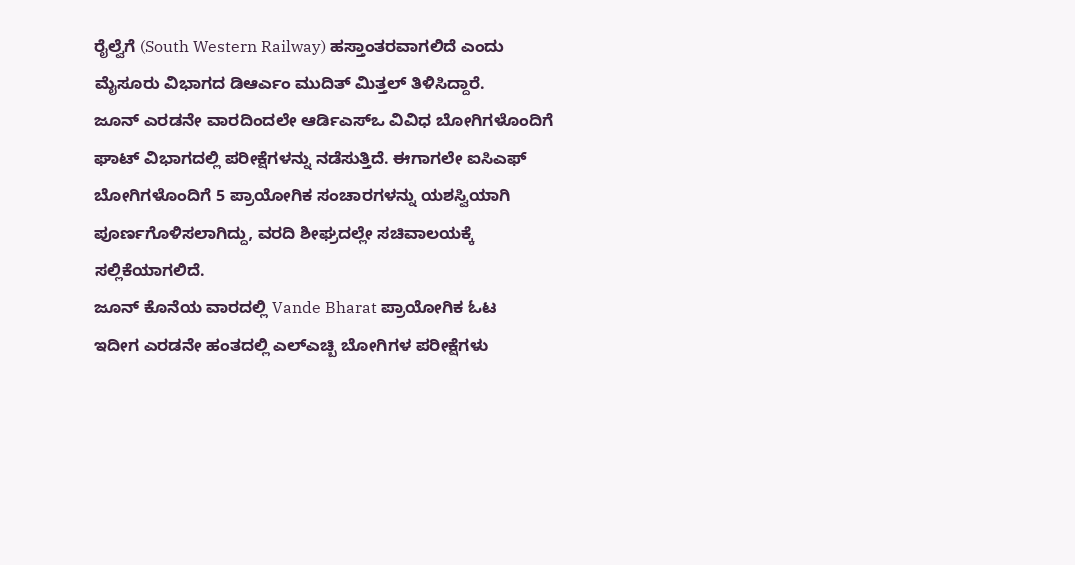ರೈಲ್ವೆಗೆ (South Western Railway) ಹಸ್ತಾಂತರವಾಗಲಿದೆ ಎಂದು ಮೈಸೂರು ವಿಭಾಗದ ಡಿಆರ್ಎಂ ಮುದಿತ್ ಮಿತ್ತಲ್ ತಿಳಿಸಿದ್ದಾರೆ.
ಜೂನ್ ಎರಡನೇ ವಾರದಿಂದಲೇ ಆರ್ಡಿಎಸ್ಒ ವಿವಿಧ ಬೋಗಿಗಳೊಂದಿಗೆ ಘಾಟ್ ವಿಭಾಗದಲ್ಲಿ ಪರೀಕ್ಷೆಗಳನ್ನು ನಡೆಸುತ್ತಿದೆ. ಈಗಾಗಲೇ ಐಸಿಎಫ್ ಬೋಗಿಗಳೊಂದಿಗೆ 5 ಪ್ರಾಯೋಗಿಕ ಸಂಚಾರಗಳನ್ನು ಯಶಸ್ವಿಯಾಗಿ ಪೂರ್ಣಗೊಳಿಸಲಾಗಿದ್ದು, ವರದಿ ಶೀಘ್ರದಲ್ಲೇ ಸಚಿವಾಲಯಕ್ಕೆ ಸಲ್ಲಿಕೆಯಾಗಲಿದೆ.
ಜೂನ್ ಕೊನೆಯ ವಾರದಲ್ಲಿ Vande Bharat ಪ್ರಾಯೋಗಿಕ ಓಟ
ಇದೀಗ ಎರಡನೇ ಹಂತದಲ್ಲಿ ಎಲ್ಎಚ್ಬಿ ಬೋಗಿಗಳ ಪರೀಕ್ಷೆಗಳು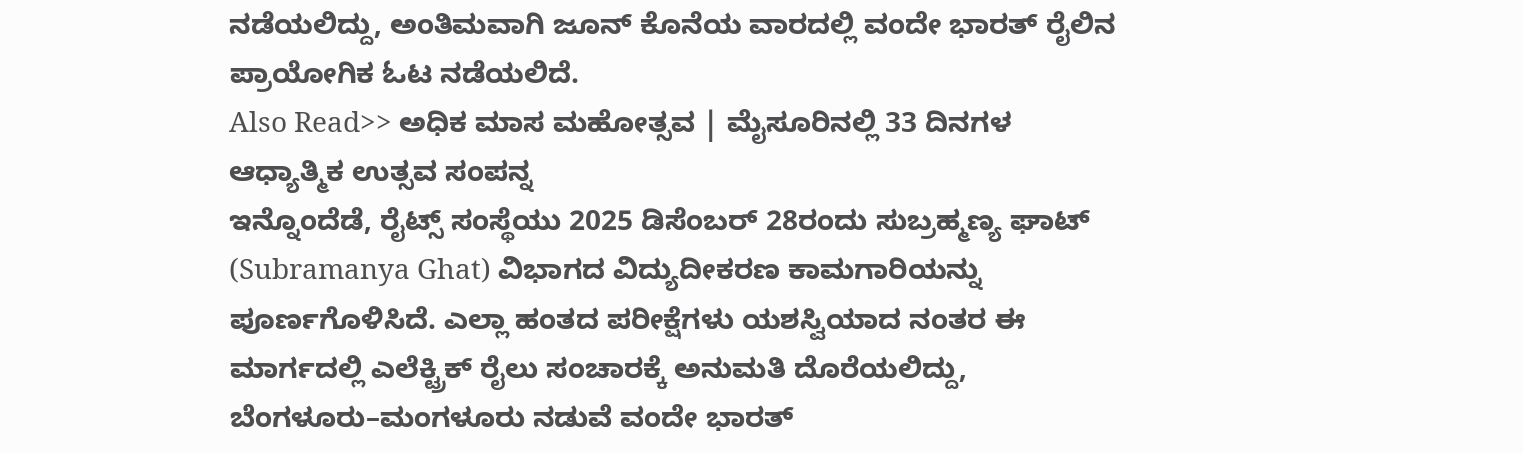ನಡೆಯಲಿದ್ದು, ಅಂತಿಮವಾಗಿ ಜೂನ್ ಕೊನೆಯ ವಾರದಲ್ಲಿ ವಂದೇ ಭಾರತ್ ರೈಲಿನ ಪ್ರಾಯೋಗಿಕ ಓಟ ನಡೆಯಲಿದೆ.
Also Read>> ಅಧಿಕ ಮಾಸ ಮಹೋತ್ಸವ | ಮೈಸೂರಿನಲ್ಲಿ 33 ದಿನಗಳ ಆಧ್ಯಾತ್ಮಿಕ ಉತ್ಸವ ಸಂಪನ್ನ
ಇನ್ನೊಂದೆಡೆ, ರೈಟ್ಸ್ ಸಂಸ್ಥೆಯು 2025 ಡಿಸೆಂಬರ್ 28ರಂದು ಸುಬ್ರಹ್ಮಣ್ಯ ಘಾಟ್ (Subramanya Ghat) ವಿಭಾಗದ ವಿದ್ಯುದೀಕರಣ ಕಾಮಗಾರಿಯನ್ನು ಪೂರ್ಣಗೊಳಿಸಿದೆ. ಎಲ್ಲಾ ಹಂತದ ಪರೀಕ್ಷೆಗಳು ಯಶಸ್ವಿಯಾದ ನಂತರ ಈ ಮಾರ್ಗದಲ್ಲಿ ಎಲೆಕ್ಟ್ರಿಕ್ ರೈಲು ಸಂಚಾರಕ್ಕೆ ಅನುಮತಿ ದೊರೆಯಲಿದ್ದು, ಬೆಂಗಳೂರು–ಮಂಗಳೂರು ನಡುವೆ ವಂದೇ ಭಾರತ್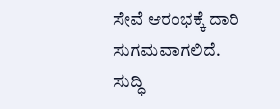ಸೇವೆ ಆರಂಭಕ್ಕೆ ದಾರಿ ಸುಗಮವಾಗಲಿದೆ.
ಸುದ್ಧಿ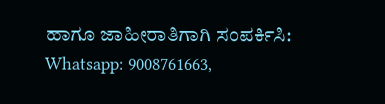ಹಾಗೂ ಜಾಹೀರಾತಿಗಾಗಿ ಸಂಪರ್ಕಿಸಿ: Whatsapp: 9008761663,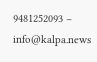9481252093 – info@kalpa.news